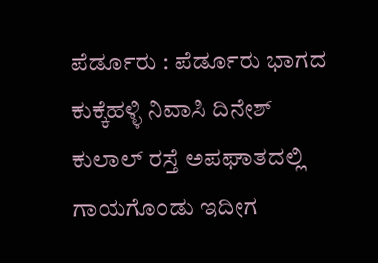ಪೆರ್ಡೂರು : ಪೆರ್ಡೂರು ಭಾಗದ ಕುಕ್ಕೆಹಳ್ಳಿ ನಿವಾಸಿ ದಿನೇಶ್ ಕುಲಾಲ್ ರಸ್ತೆ ಅಪಘಾತದಲ್ಲಿ ಗಾಯಗೊಂಡು ಇದೀಗ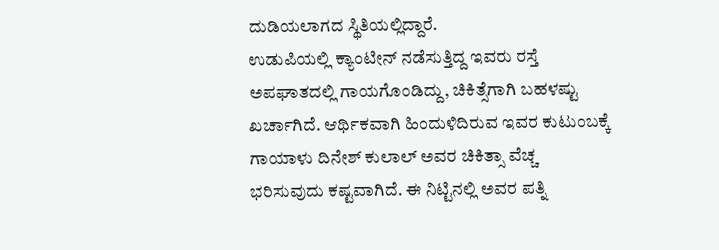ದುಡಿಯಲಾಗದ ಸ್ಥಿತಿಯಲ್ಲಿದ್ದಾರೆ.
ಉಡುಪಿಯಲ್ಲಿ ಕ್ಯಾಂಟೀನ್ ನಡೆಸುತ್ತಿದ್ದ ಇವರು ರಸ್ತೆ ಅಪಘಾತದಲ್ಲಿ ಗಾಯಗೊಂಡಿದ್ದು, ಚಿಕಿತ್ಸೆಗಾಗಿ ಬಹಳಷ್ಟು ಖರ್ಚಾಗಿದೆ. ಆರ್ಥಿಕವಾಗಿ ಹಿಂದುಳಿದಿರುವ ಇವರ ಕುಟುಂಬಕ್ಕೆ ಗಾಯಾಳು ದಿನೇಶ್ ಕುಲಾಲ್ ಅವರ ಚಿಕಿತ್ಸಾ ವೆಚ್ಚ ಭರಿಸುವುದು ಕಷ್ಟವಾಗಿದೆ. ಈ ನಿಟ್ಟಿನಲ್ಲಿ ಅವರ ಪತ್ನಿ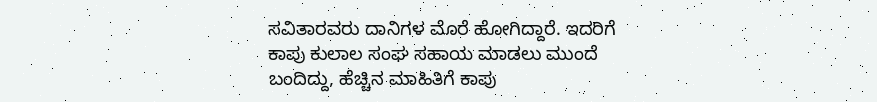ಸವಿತಾರವರು ದಾನಿಗಳ ಮೊರೆ ಹೋಗಿದ್ದಾರೆ. ಇದರಿಗೆ ಕಾಪು ಕುಲಾಲ ಸಂಘ ಸಹಾಯ ಮಾಡಲು ಮುಂದೆ ಬಂದಿದ್ದು, ಹೆಚ್ಚಿನ ಮಾಹಿತಿಗೆ ಕಾಪು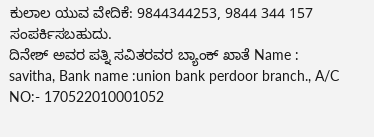ಕುಲಾಲ ಯುವ ವೇದಿಕೆ: 9844344253, 9844 344 157 ಸಂಪರ್ಕಿಸಬಹುದು.
ದಿನೇಶ್ ಅವರ ಪತ್ನಿ ಸವಿತರವರ ಬ್ಯಾಂಕ್ ಖಾತೆ Name : savitha, Bank name :union bank perdoor branch., A/C NO:- 170522010001052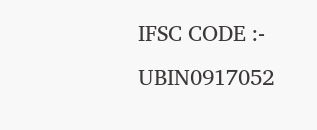IFSC CODE :- UBIN0917052